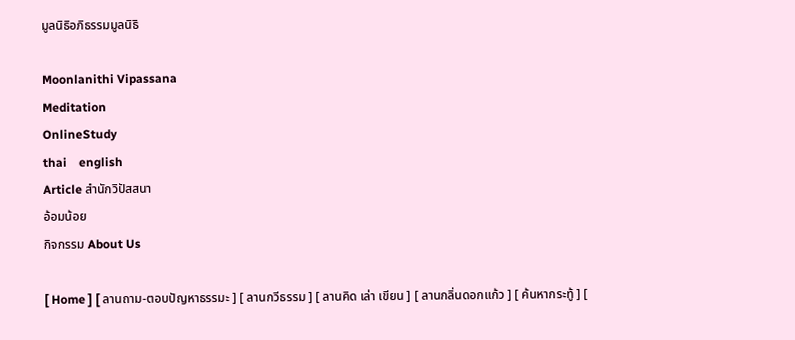มูลนิธิอภิธรรมมูลนิธิ

Moonlanithi Vipassana
Meditation
OnlineStudy
thai    english
Article สำนักวิปัสสนา
อ้อมน้อย
กิจกรรม About Us

[ Home ] [ ลานถาม-ตอบปัญหาธรรมะ ] [ ลานกวีธรรม ] [ ลานคิด เล่า เขียน ] [ ลานกลิ่นดอกแก้ว ] [ ค้นหากระทู้ ] [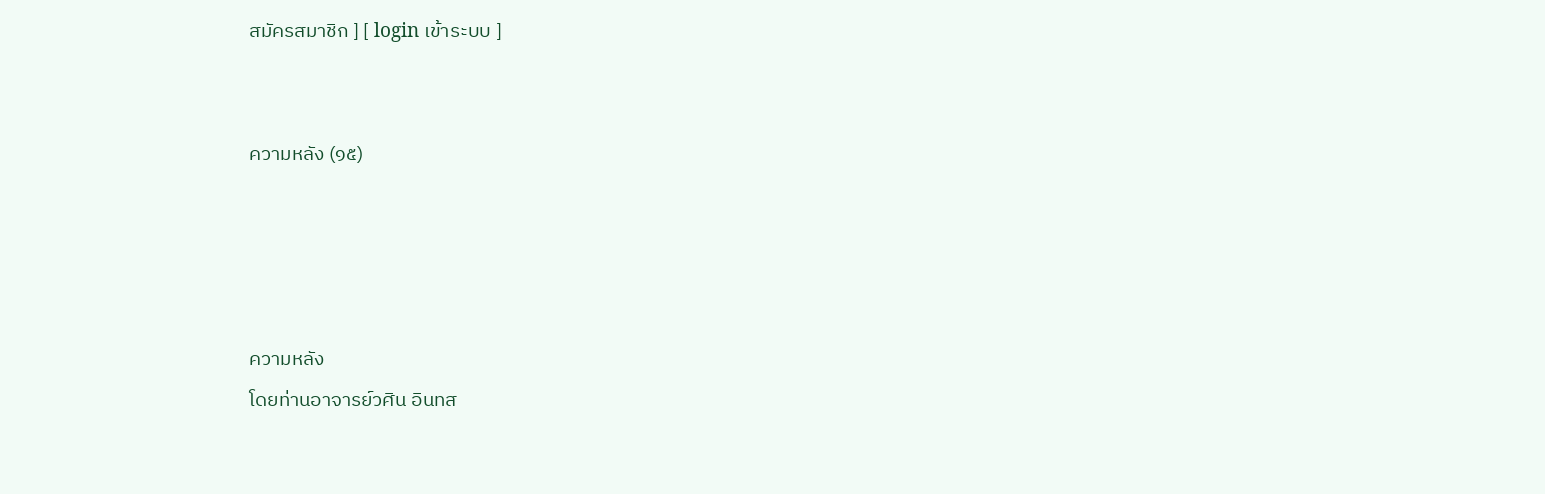สมัครสมาชิก ] [ login เข้าระบบ ]


ความหลัง (๑๕)




ความหลัง
โดยท่านอาจารย์วศิน อินทส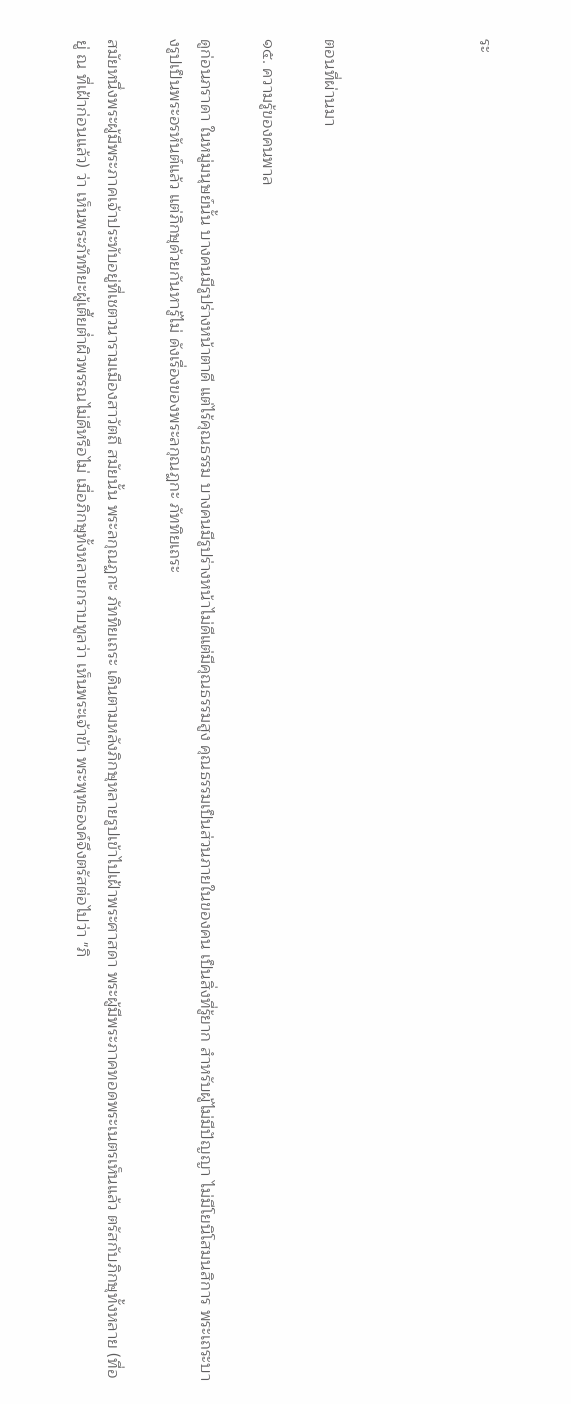ระ




ตอนที่ผ่านมา

๑๕. ความรู้ของคนพาล

ดูก่อนภราดา ในหมู่มนุษย์นั้น บางคนมีรูปร่างหน้าตาดี แต่ไร้คุณธรรม บางคนมีรูปร่างหน้าไม่ดีแต่มีคุณธรรมสูง คุณธรรมเป็นส่วนภายในของคน เป็นสิ่งที่รู้ยาก สำหรับผู้ไม่มีปัญญา ไม่มีโยนิโสมนสิการ พระเถระบางรูปเป็นพระอรหันต์แล้ว แต่ภิกษุด้วยกันหารู้ไม่ ดังเรื่องของพระลกุณฏกะ ภัททิยเถระ

สมัยหนึ่งพระผู้มีพระภาคเจ้าประทับอยู่ที่เชตวนารามเมืองสาวัตถี สมัยนั้น พระลกุณฏกะ ภัททิยเถระ เดินตามหลังภิกษุหลายรูปเข้าไปเฝ้าพระศาสดา พระผู้มีพระภาคทอดพระเนตรเห็นแล้ว ตรัสกับภิกษุทั้งหลาย (ที่อยู่ ณ ที่เฝ้าก่อนแล้ว) ว่า เห็นพระภัททิยะผู้เตี้ยต่ำผิวพรรณไม่ดีหรือไม่ เมื่อภิกษุทั้งหลายกราบทูลว่า เห็นพระเจ้าข้า พระพุทธองค์จึงตรัสต่อไปว่า "ภิ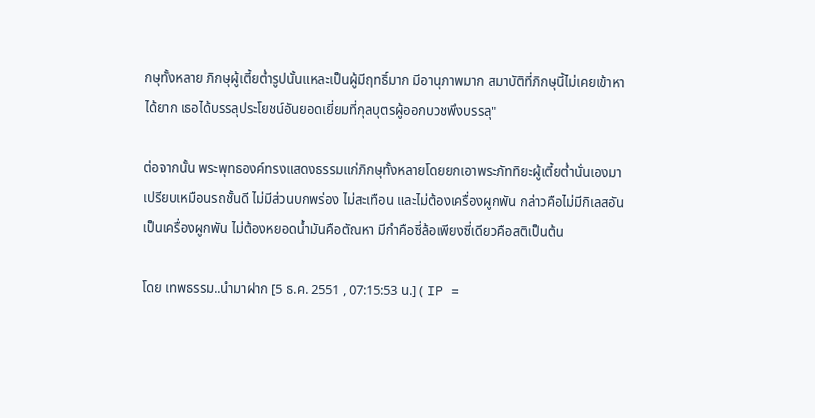กษุทั้งหลาย ภิกษุผู้เตี้ยต่ำรูปนั้นแหละเป็นผู้มีฤทธิ์มาก มีอานุภาพมาก สมาบัติที่ภิกษุนี้ไม่เคยเข้าหาได้ยาก เธอได้บรรลุประโยชน์อันยอดเยี่ยมที่กุลบุตรผู้ออกบวชพึงบรรลุ"

ต่อจากนั้น พระพุทธองค์ทรงแสดงธรรมแก่ภิกษุทั้งหลายโดยยกเอาพระภัททิยะผู้เตี้ยต่ำนั่นเองมาเปรียบเหมือนรถชั้นดี ไม่มีส่วนบกพร่อง ไม่สะเทือน และไม่ต้องเครื่องผูกพัน กล่าวคือไม่มีกิเลสอันเป็นเครื่องผูกพัน ไม่ต้องหยอดน้ำมันคือตัณหา มีกำคือซี่ล้อเพียงซี่เดียวคือสติเป็นต้น

โดย เทพธรรม..นำมาฝาก [5 ธ.ค. 2551 , 07:15:53 น.] ( IP =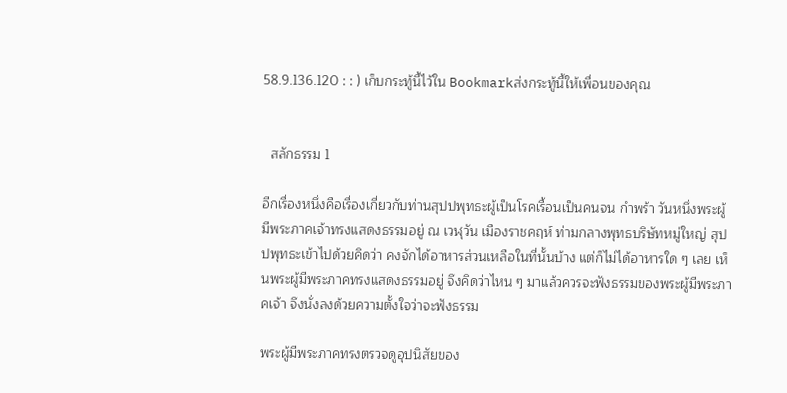58.9.136.120 : : ) เก็บกระทู้นี้ไว้ใน Bookmarkส่งกระทู้นี้ให้เพื่อนของคุณ


  สลักธรรม 1

อีกเรื่องหนึ่งคือเรื่องเกี่ยวกับท่านสุปปพุทธะผู้เป็นโรคเรื้อนเป็นคนจน กำพร้า วันหนึ่งพระผู้มีพระภาคเจ้าทรงแสดงธรรมอยู่ ณ เวฬุวัน เมืองราชคฤห์ ท่ามกลางพุทธบริษัทหมู่ใหญ่ สุปปพุทธะเข้าไปด้วยคิดว่า คงจักได้อาหารส่วนเหลือในที่นั้นบ้าง แต่ก็ไม่ได้อาหารใด ๆ เลย เห็นพระผู้มีพระภาคทรงแสดงธรรมอยู่ จึงคิดว่าไหน ๆ มาแล้วควรจะฟังธรรมของพระผู้มีพระภาคเจ้า จึงนั่งลงด้วยความตั้งใจว่าจะฟังธรรม

พระผู้มีพระภาคทรงตรวจดูอุปนิสัยของ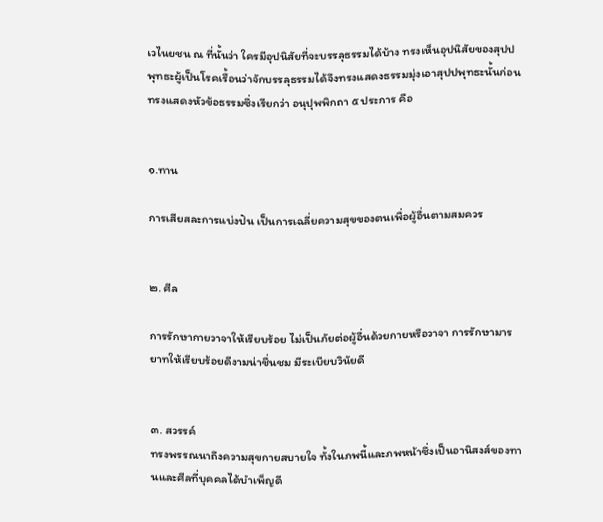เวไนยชน ณ ที่นั้นว่า ใครมีอุปนิสัยที่จะบรรลุธรรมได้บ้าง ทรงเห็นอุปนิสัยของสุปปพุทธะผู้เป็นโรคเรื้อนว่าจักบรรลุธรรมได้จึงทรงแสดงธรรมมุ่งเอาสุปปพุทธะนั้นก่อน ทรงแสดงหัวข้อธรรมซึ่งเรียกว่า อนุปุพพิกถา ๕ ประการ คือ


๑.ทาน

การเสียสละการแบ่งปัน เป็นการเฉลี่ยความสุขของตนเพื่อผู้อื่นตามสมควร


๒. ศีล

การรักษากายวาจาให้เรียบร้อย ไม่เป็นภัยต่อผู้อื่นด้วยกายหรือวาจา การรักษามารยาทให้เรียบร้อยดีงามน่าชื่นชม มีระเบียบวินัยดี


๓. สวรรค์
ทรงพรรณนาถึงความสุขกายสบายใจ ทั้งในภพนี้และภพหน้าซึ่งเป็นอานิสงส์ของทานและศีลที่บุคคลได้บำเพ็ญดี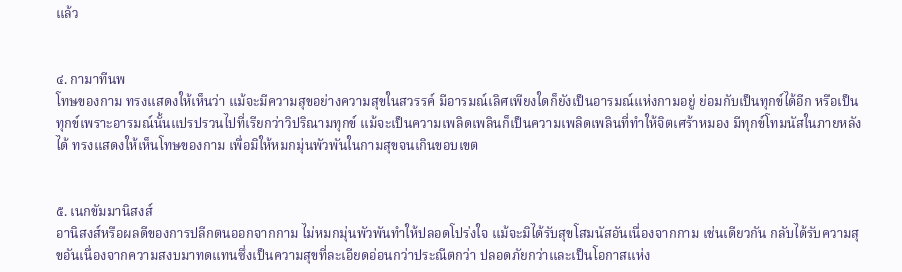แล้ว


๔. กามาทีนพ
โทษของกาม ทรงแสดงให้เห็นว่า แม้จะมีความสุขอย่างความสุขในสวรรค์ มีอารมณ์เลิศเพียงใดก็ยังเป็นอารมณ์แห่งกามอยู่ ย่อมกับเป็นทุกข์ได้อีก หรือเป็นทุกข์เพราะอารมณ์นั้นแปรปรวนไปที่เรียกว่าวิปริณามทุกข์ แม้จะเป็นความเพลิดเพลินก็เป็นความเพลิดเพลินที่ทำให้จิตเศร้าหมอง มีทุกข์โทมนัสในภายหลังได้ ทรงแสดงให้เห็นโทษของกาม เพื่อมิให้หมกมุ่นพัวพันในกามสุขจนเกินขอบเขต


๕. เนกขัมมานิสงส์
อานิสงส์หรือผลดีของการปลีกตนออกจากกาม ไม่หมกมุ่นพัวพันทำให้ปลอดโปร่งใจ แม้จะมิได้รับสุขโสมนัสอันเนื่องจากกาม เช่นเดียวกัน กลับได้รับความสุขอันเนื่องจากความสงบมาทดแทนซึ่งเป็นความสุขที่ละเอียดอ่อนกว่าประณีตกว่า ปลอดภัยกว่าและเป็นโอกาสแห่ง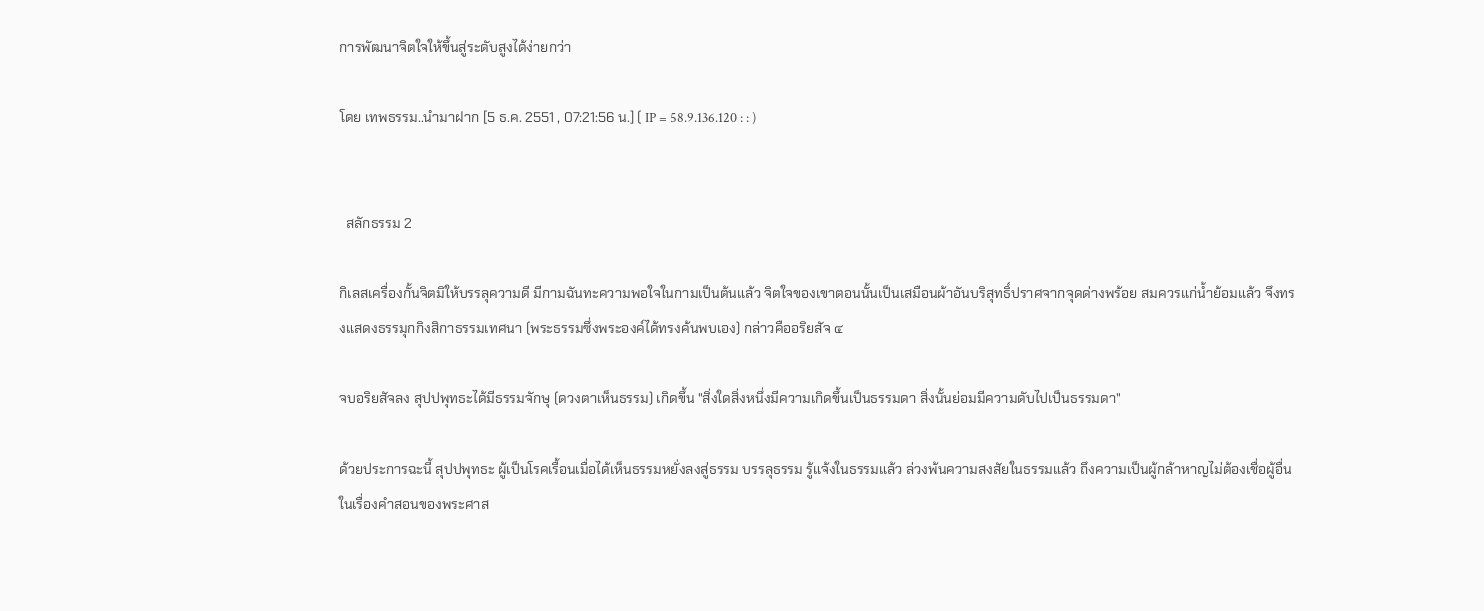การพัฒนาจิตใจให้ขึ้นสู่ระดับสูงได้ง่ายกว่า

โดย เทพธรรม..นำมาฝาก [5 ธ.ค. 2551 , 07:21:56 น.] ( IP = 58.9.136.120 : : )


  สลักธรรม 2

กิเลสเครื่องกั้นจิตมิให้บรรลุความดี มีกามฉันทะความพอใจในกามเป็นต้นแล้ว จิตใจของเขาตอนนั้นเป็นเสมือนผ้าอันบริสุทธิ์ปราศจากจุดด่างพร้อย สมควรแก่น้ำย้อมแล้ว จึงทรงแสดงธรรมุกกิงสิกาธรรมเทศนา (พระธรรมซึ่งพระองค์ได้ทรงค้นพบเอง) กล่าวคืออริยสัจ ๔

จบอริยสัจลง สุปปพุทธะได้มีธรรมจักษุ (ดวงตาเห็นธรรม) เกิดขึ้น "สิ่งใดสิ่งหนึ่งมีความเกิดขึ้นเป็นธรรมดา สิ่งนั้นย่อมมีความดับไปเป็นธรรมดา"

ด้วยประการฉะนี้ สุปปพุทธะ ผู้เป็นโรคเรื้อนเมื่อได้เห็นธรรมหยั่งลงสู่ธรรม บรรลุธรรม รู้แจ้งในธรรมแล้ว ล่วงพ้นความสงสัยในธรรมแล้ว ถึงความเป็นผู้กล้าหาญไม่ต้องเชื่อผู้อื่นในเรื่องคำสอนของพระศาส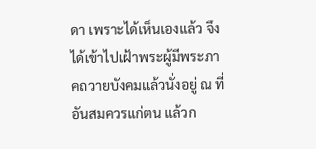ดา เพราะได้เห็นเองแล้ว จึงได้เข้าไปเฝ้าพระผู้มีพระภาคถวายบังคมแล้วนั่งอยู่ ณ ที่อันสมควรแก่ตน แล้วก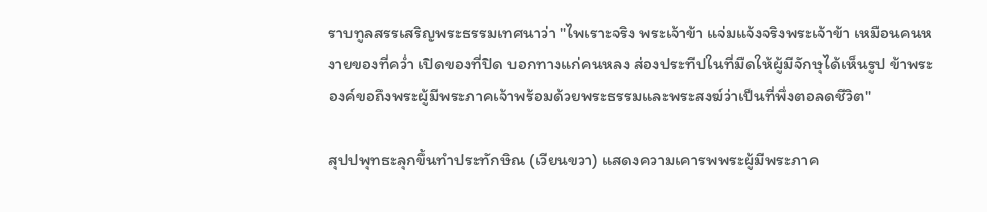ราบทูลสรรเสริญพระธรรมเทศนาว่า "ไพเราะจริง พระเจ้าข้า แจ่มแจ้งจริงพระเจ้าข้า เหมือนคนหงายของที่คว่ำ เปิดของที่ปิด บอกทางแก่คนหลง ส่องประทีปในที่มืดให้ผู้มีจักษุได้เห็นรูป ข้าพระองค์ขอถึงพระผู้มีพระภาคเจ้าพร้อมด้วยพระธรรมและพระสงฆ์ว่าเป็นที่พึ่งตอลดชีวิต"

สุปปพุทธะลุกขึ้นทำประทักษิณ (เวียนขวา) แสดงความเคารพพระผู้มีพระภาค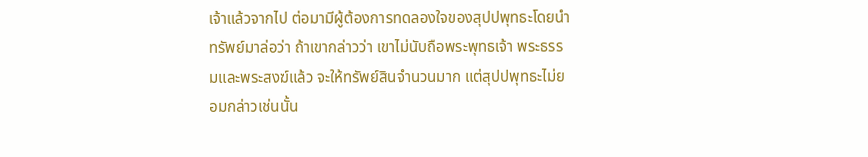เจ้าแล้วจากไป ต่อมามีผู้ต้องการทดลองใจของสุปปพุทธะโดยนำทรัพย์มาล่อว่า ถ้าเขากล่าวว่า เขาไม่นับถือพระพุทธเจ้า พระธรรมและพระสงฆ์แล้ว จะให้ทรัพย์สินจำนวนมาก แต่สุปปพุทธะไม่ยอมกล่าวเช่นนั้น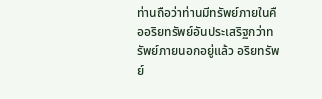ท่านถือว่าท่านมีทรัพย์ภายในคืออริยทรัพย์อันประเสริฐกว่าทรัพย์ภายนอกอยู่แล้ว อริยทรัพย์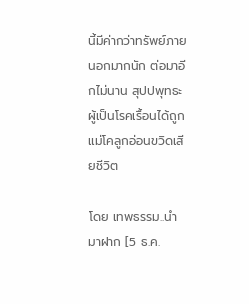นี้มีค่ากว่าทรัพย์ภายนอกมากนัก ต่อมาอีกไม่นาน สุปปพุทธะผู้เป็นโรคเรื้อนได้ถูกแม่โคลูกอ่อนขวิดเสียชีวิต

โดย เทพธรรม..นำมาฝาก [5 ธ.ค.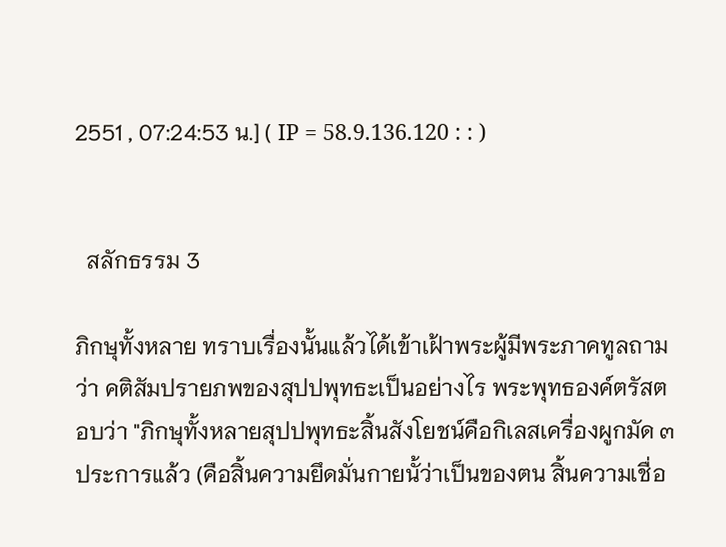2551 , 07:24:53 น.] ( IP = 58.9.136.120 : : )


  สลักธรรม 3

ภิกษุทั้งหลาย ทราบเรื่องนั้นแล้วได้เข้าเฝ้าพระผู้มีพระภาคทูลถามว่า คติสัมปรายภพของสุปปพุทธะเป็นอย่างไร พระพุทธองค์ตรัสตอบว่า "ภิกษุทั้งหลายสุปปพุทธะสิ้นสังโยชน์คือกิเลสเครื่องผูกมัด ๓ ประการแล้ว (คือสิ้นความยึดมั่นกายนั้ว่าเป็นของตน สิ้นความเชื่อ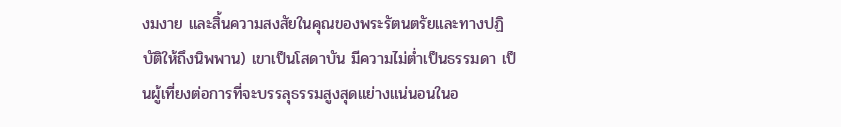งมงาย และสิ้นความสงสัยในคุณของพระรัตนตรัยและทางปฏิบัติให้ถึงนิพพาน) เขาเป็นโสดาบัน มีความไม่ต่ำเป็นธรรมดา เป็นผู้เที่ยงต่อการที่จะบรรลุธรรมสูงสุดแย่างแน่นอนในอ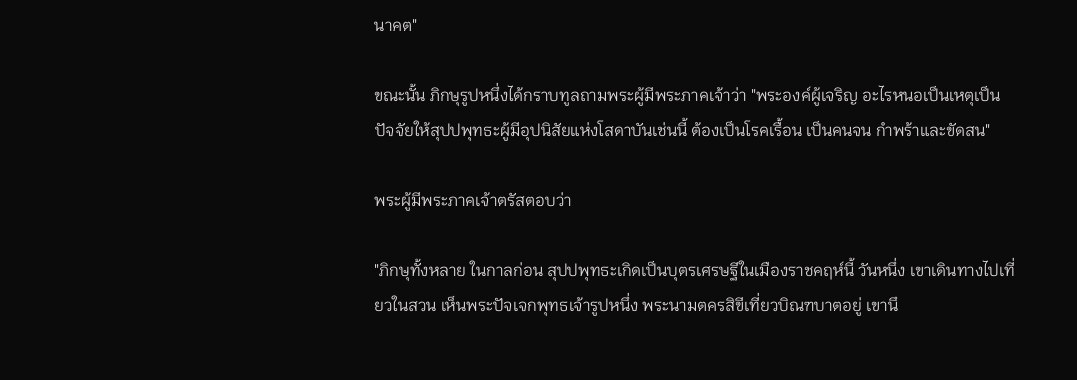นาคต"

ขณะนั้น ภิกษุรูปหนึ่งได้กราบทูลถามพระผู้มีพระภาคเจ้าว่า "พระองค์ผู้เจริญ อะไรหนอเป็นเหตุเป็นปัจจัยให้สุปปพุทธะผู้มีอุปนิสัยแห่งโสดาบันเช่นนี้ ต้องเป็นโรคเรื้อน เป็นคนจน กำพร้าและขัดสน"

พระผู้มีพระภาคเจ้าตรัสตอบว่า

"ภิกษุทั้งหลาย ในกาลก่อน สุปปพุทธะเกิดเป็นบุตรเศรษฐีในเมืองราชคฤห์นี้ วันหนึ่ง เขาเดินทางไปเที่ยวในสวน เห็นพระปัจเจกพุทธเจ้ารูปหนึ่ง พระนามตครสิขีเที่ยวบิณฑบาตอยู่ เขานึ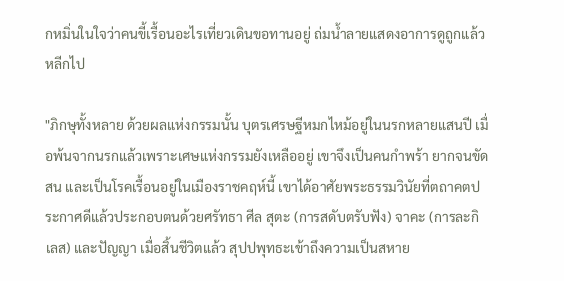กหมิ่นในใจว่าคนขี้เรื้อนอะไรเที่ยวเดินขอทานอยู่ ถ่มน้ำลายแสดงอาการดูถูกแล้วหลีกไป

"ภิกษุทั้งหลาย ด้วยผลแห่งกรรมนั้น บุตรเศรษฐีหมกไหม้อยู่ในนรกหลายแสนปี เมื่อพ้นจากนรกแล้วเพราะเศษแห่งกรรมยังเหลืออยู่ เขาจึงเป็นคนกำพร้า ยากจนขัดสน และเป็นโรคเรื้อนอยู่ในเมืองราชคฤห์นี้ เขาได้อาศัยพระธรรมวินัยที่ตถาคตประกาศดีแล้วประกอบตนด้วยศรัทธา ศีล สุตะ (การสดับตรับฟัง) จาคะ (การละกิเลส) และปัญญา เมื่อสิ้นชีวิตแล้ว สุปปพุทธะเข้าถึงความเป็นสหาย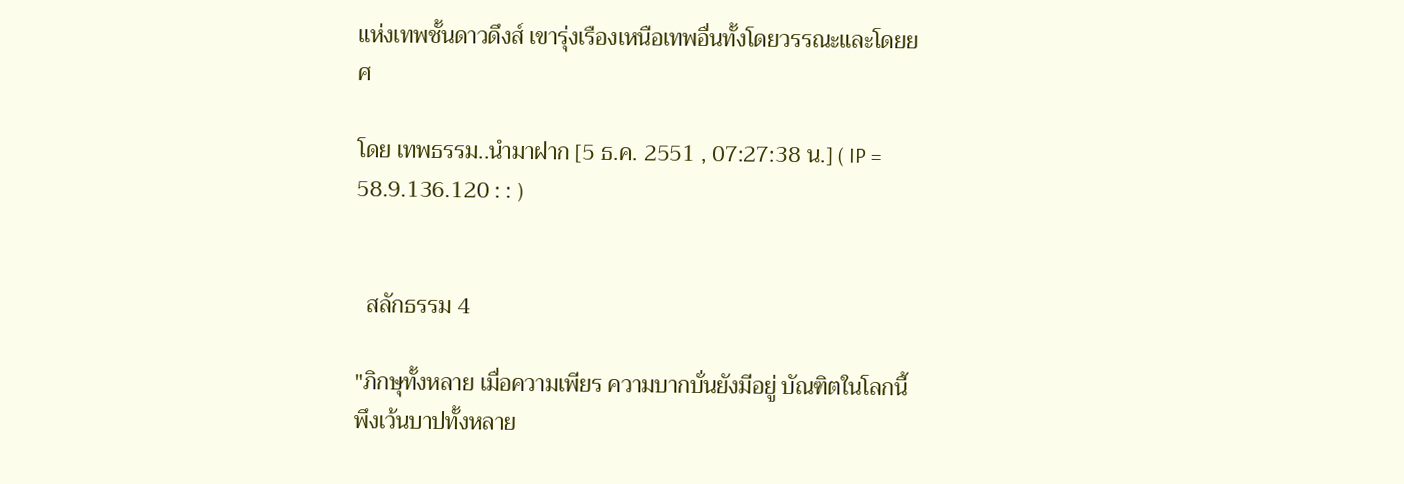แห่งเทพชั้นดาวดึงส์ เขารุ่งเรืองเหนือเทพอื่นทั้งโดยวรรณะและโดยยศ

โดย เทพธรรม..นำมาฝาก [5 ธ.ค. 2551 , 07:27:38 น.] ( IP = 58.9.136.120 : : )


  สลักธรรม 4

"ภิกษุทั้งหลาย เมื่อความเพียร ความบากบั่นยังมีอยู่ บัณฑิตในโลกนี้ พึงเว้นบาปทั้งหลาย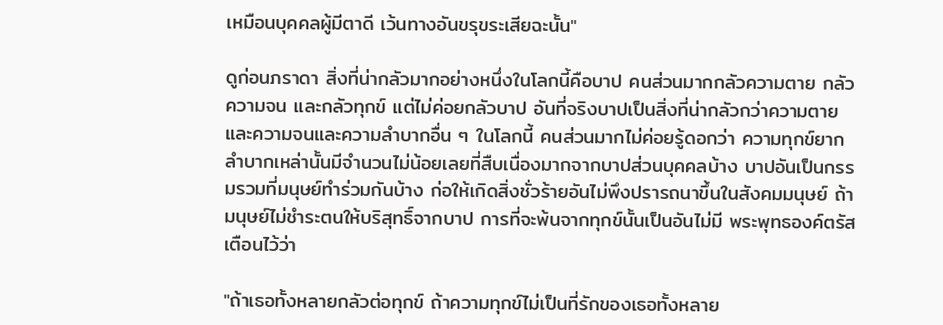เหมือนบุคคลผู้มีตาดี เว้นทางอันขรุขระเสียฉะนั้น"

ดูก่อนภราดา สิ่งที่น่ากลัวมากอย่างหนึ่งในโลกนี้คือบาป คนส่วนมากกลัวความตาย กลัวความจน และกลัวทุกข์ แต่ไม่ค่อยกลัวบาป อันที่จริงบาปเป็นสิ่งที่น่ากลัวกว่าความตาย และความจนและความลำบากอื่น ๆ ในโลกนี้ คนส่วนมากไม่ค่อยรู้ดอกว่า ความทุกข์ยากลำบากเหล่านั้นมีจำนวนไม่น้อยเลยที่สืบเนื่องมากจากบาปส่วนบุคคลบ้าง บาปอันเป็นกรรมรวมที่มนุษย์ทำร่วมกันบ้าง ก่อให้เกิดสิ่งชั่วร้ายอันไม่พึงปรารถนาขึ้นในสังคมมนุษย์ ถ้ามนุษย์ไม่ชำระตนให้บริสุทธิ์จากบาป การที่จะพ้นจากทุกข์นั้นเป็นอันไม่มี พระพุทธองค์ตรัสเตือนไว้ว่า

"ถ้าเธอทั้งหลายกลัวต่อทุกข์ ถ้าความทุกข์ไม่เป็นที่รักของเธอทั้งหลาย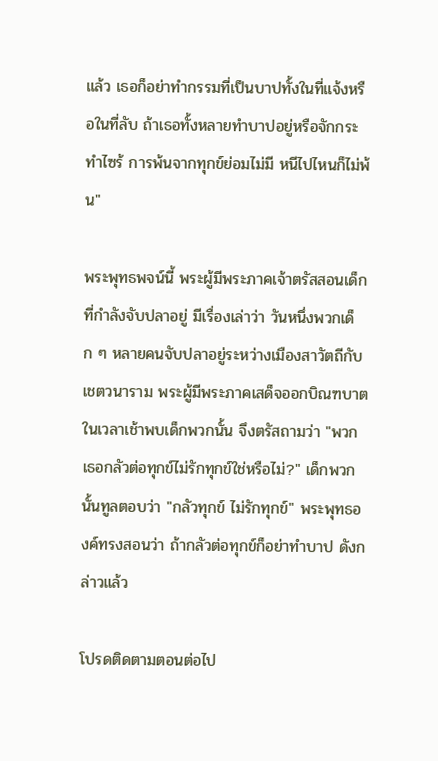แล้ว เธอก็อย่าทำกรรมที่เป็นบาปทั้งในที่แจ้งหรือในที่ลับ ถ้าเธอทั้งหลายทำบาปอยู่หรือจักกระทำไซร้ การพ้นจากทุกข์ย่อมไม่มี หนีไปไหนก็ไม่พ้น"

พระพุทธพจน์นี้ พระผู้มีพระภาคเจ้าตรัสสอนเด็กที่กำลังจับปลาอยู่ มีเรื่องเล่าว่า วันหนึ่งพวกเด็ก ๆ หลายคนจับปลาอยู่ระหว่างเมืองสาวัตถีกับเชตวนาราม พระผู้มีพระภาคเสด็จออกบิณฑบาตในเวลาเช้าพบเด็กพวกนั้น จึงตรัสถามว่า "พวกเธอกลัวต่อทุกข์ไม่รักทุกข์ใช่หรือไม่?" เด็กพวกนั้นทูลตอบว่า "กลัวทุกข์ ไม่รักทุกข์" พระพุทธองค์ทรงสอนว่า ถ้ากลัวต่อทุกข์ก็อย่าทำบาป ดังกล่าวแล้ว

โปรดติดตามตอนต่อไป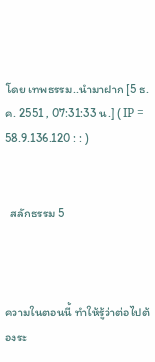โดย เทพธรรม..นำมาฝาก [5 ธ.ค. 2551 , 07:31:33 น.] ( IP = 58.9.136.120 : : )


  สลักธรรม 5



ความในตอนนี้ ทำให้รู้ว่าต่อไปต้องระ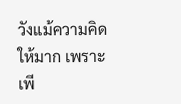วังแม้ความคิดให้มาก เพราะเพี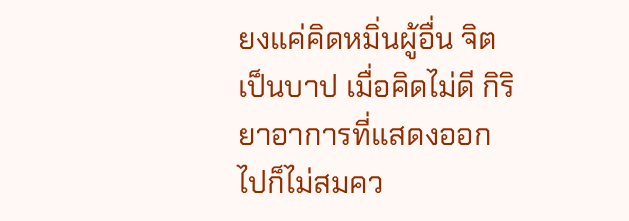ยงแค่คิดหมิ่นผู้อื่น จิตเป็นบาป เมื่อคิดไม่ดี กิริยาอาการที่แสดงออกไปก็ไม่สมคว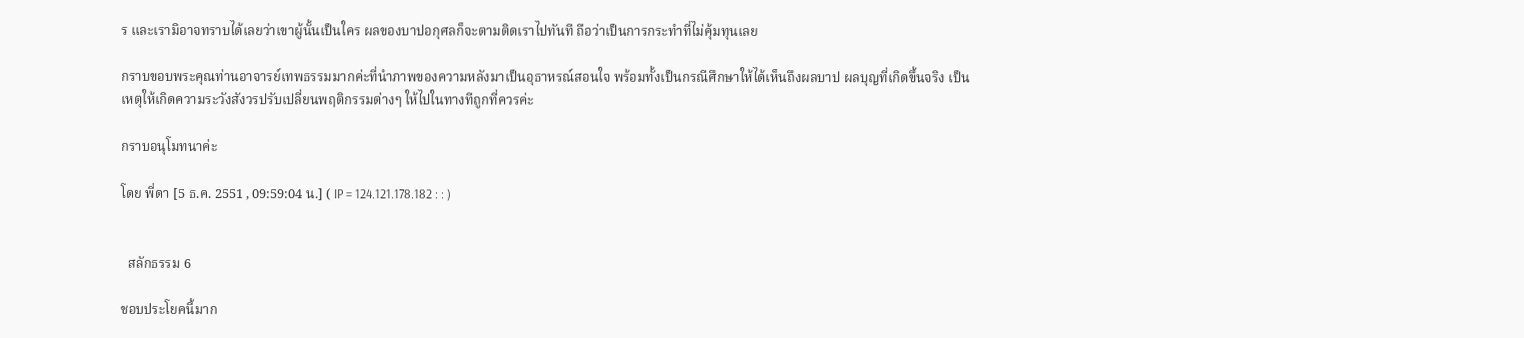ร และเรามิอาจทราบได้เลยว่าเขาผู้นั้นเป็นใคร ผลของบาปอกุศลก็จะตามติดเราไปทันที ถือว่าเป็นการกระทำที่ไม่คุ้มทุนเลย

กราบขอบพระคุณท่านอาจารย์เทพธรรมมากค่ะที่นำภาพของความหลังมาเป็นอุธาหรณ์สอนใจ พร้อมทั้งเป็นกรณีศึกษาให้ได้เห็นถึงผลบาป ผลบุญที่เกิดขึ้นจริง เป็นเหตุให้เกิดความระวังสังวรปรับเปลี่ยนพฤติกรรมต่างๆ ให้ไปในทางทีถูกที่ควรค่ะ

กราบอนุโมทนาค่ะ

โดย พี่ดา [5 ธ.ค. 2551 , 09:59:04 น.] ( IP = 124.121.178.182 : : )


  สลักธรรม 6

ชอบประโยคนี้มาก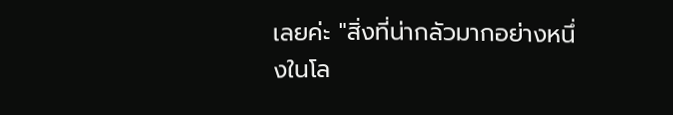เลยค่ะ "สิ่งที่น่ากลัวมากอย่างหนึ่งในโล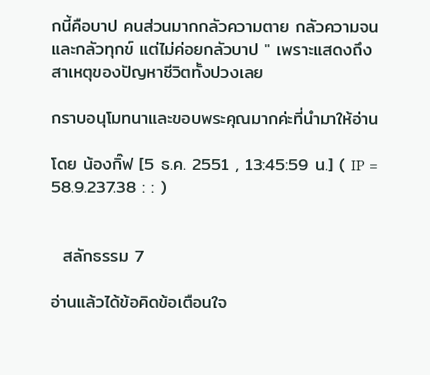กนี้คือบาป คนส่วนมากกลัวความตาย กลัวความจน และกลัวทุกข์ แต่ไม่ค่อยกลัวบาป " เพราะแสดงถึงสาเหตุของปัญหาชีวิตทั้งปวงเลย

กราบอนุโมทนาและขอบพระคุณมากค่ะที่นำมาให้อ่าน

โดย น้องกิ๊ฟ [5 ธ.ค. 2551 , 13:45:59 น.] ( IP = 58.9.237.38 : : )


  สลักธรรม 7

อ่านแล้วได้ข้อคิดข้อเตือนใจ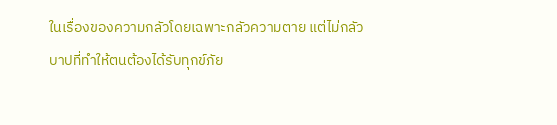ในเรื่องของความกลัวโดยเฉพาะกลัวความตาย แต่ไม่กลัวบาปที่ทำให้ตนต้องได้รับทุกข์ภัย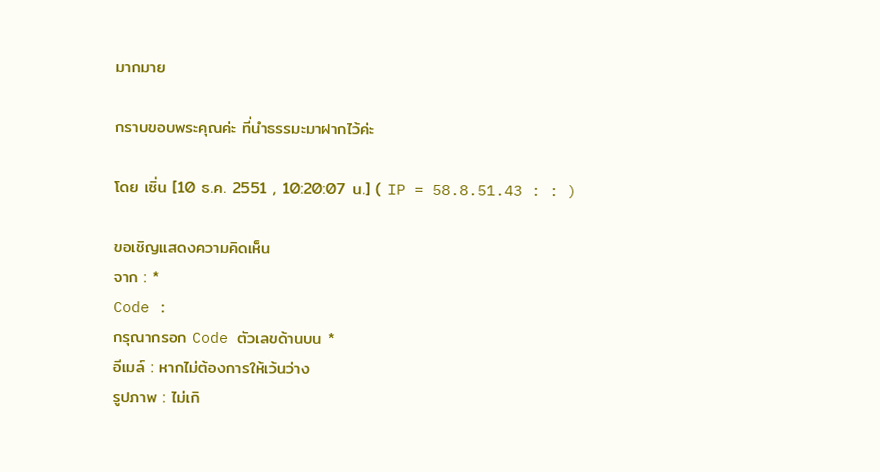มากมาย

กราบขอบพระคุณค่ะ ที่นำธรรมะมาฝากไว้ค่ะ

โดย เซิ่น [10 ธ.ค. 2551 , 10:20:07 น.] ( IP = 58.8.51.43 : : )

ขอเชิญแสดงความคิดเห็น
จาก : *
Code :
กรุณากรอก Code ตัวเลขด้านบน *
อีเมล์ : หากไม่ต้องการให้เว้นว่าง
รูปภาพ : ไม่เกิ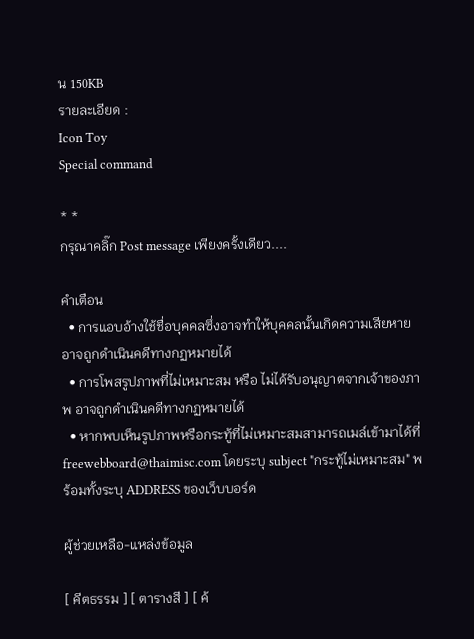น 150KB
รายละเอียด :
Icon Toy
Special command

* *
กรุณาคลิ๊ก Post message เพียงครั้งเดียว....

คำเตือน
  • การแอบอ้างใช้ชื่อบุคคลซึ่งอาจทำให้บุคคลนั้นเกิดความเสียหาย อาจถูกดำเนินคดีทางกฏหมายได้
  • การโพสรูปภาพที่ไม่เหมาะสม หรือ ไม่ได้รับอนุญาตจากเจ้าของภาพ อาจถูกดำเนินคดีทางกฏหมายได้
  • หากพบเห็นรูปภาพหรือกระทู้ที่ไม่เหมาะสมสามารถเมล์เข้ามาได้ที่ freewebboard@thaimisc.com โดยระบุ subject "กระทู้ไม่เหมาะสม" พร้อมทั้งระบุ ADDRESS ของเว็บบอร์ด

ผู้ช่วยเหลือ-แหล่งข้อมูล

[ คีตธรรม ] [ ตารางสี ] [ ค้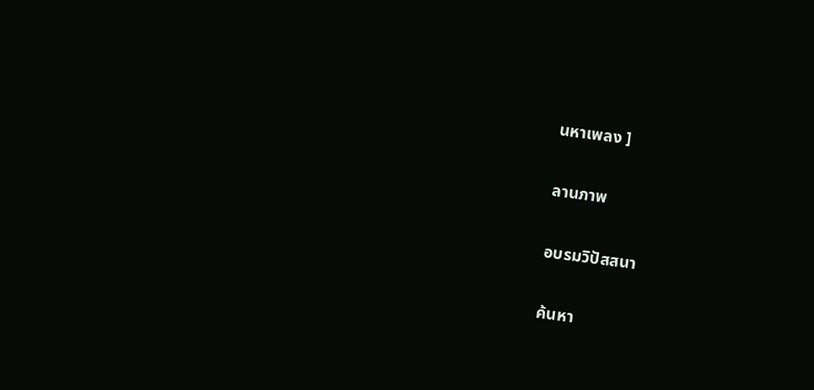นหาเพลง ]

ลานภาพ

อบรมวิปัสสนา

ค้นหา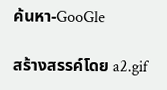ค้นหา-GooGle

สร้างสรรค์โดย a2.gif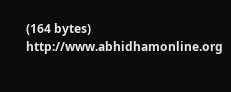(164 bytes) http://www.abhidhamonline.org